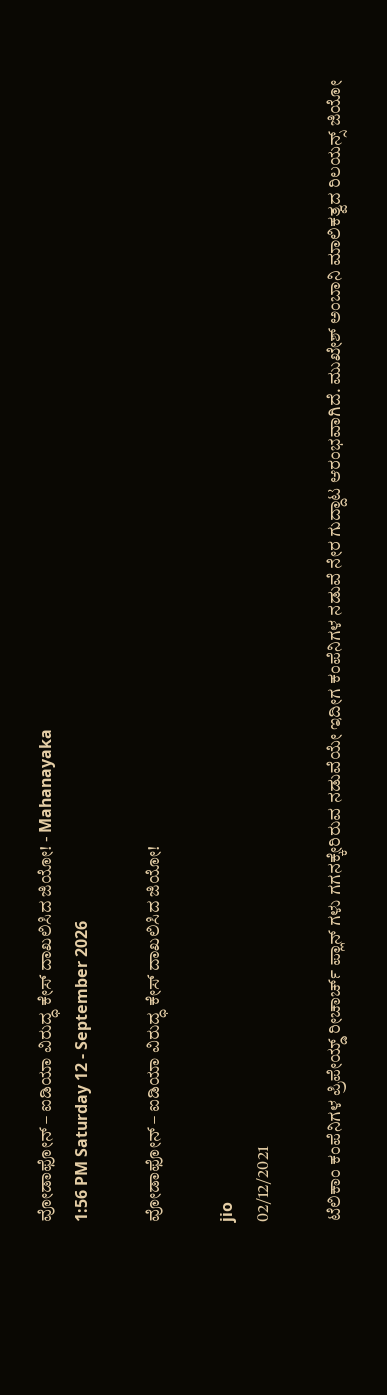ವೋಡಾಫೋನ್ – ಐಡಿಯಾ ವಿರುದ್ಧ ಕೇಸ್ ದಾಖಲಿಸಿದ ಜಿಯೋ! - Mahanayaka
1:56 PM Saturday 12 - September 2026

ವೋಡಾಫೋನ್ – ಐಡಿಯಾ ವಿರುದ್ಧ ಕೇಸ್ ದಾಖಲಿಸಿದ ಜಿಯೋ!

jio
02/12/2021

ಟೆಲಿಕಾಂ ಕಂಪೆನಿಗಳ ಪ್ರಿಪೇಯ್ಡ್ ರೀಚಾರ್ಚ್ ಪ್ಲಾನ್ ಗಳು ಗಗನಕ್ಕೇರಿರುವ ನಡುವೆಯೇ ಇದೀಗ ಕಂಪೆನಿಗಳ ನಡುವೆ ನೇರ ಗುದ್ದಾಟ ಆರಂಭವಾಗಿದೆ. ಮುಖೇಶ್ ಅಂಬಾನಿ ಮಾಲಿಕತ್ವದ ರಿಲಯನ್ಸ್ ಜಿಯೋ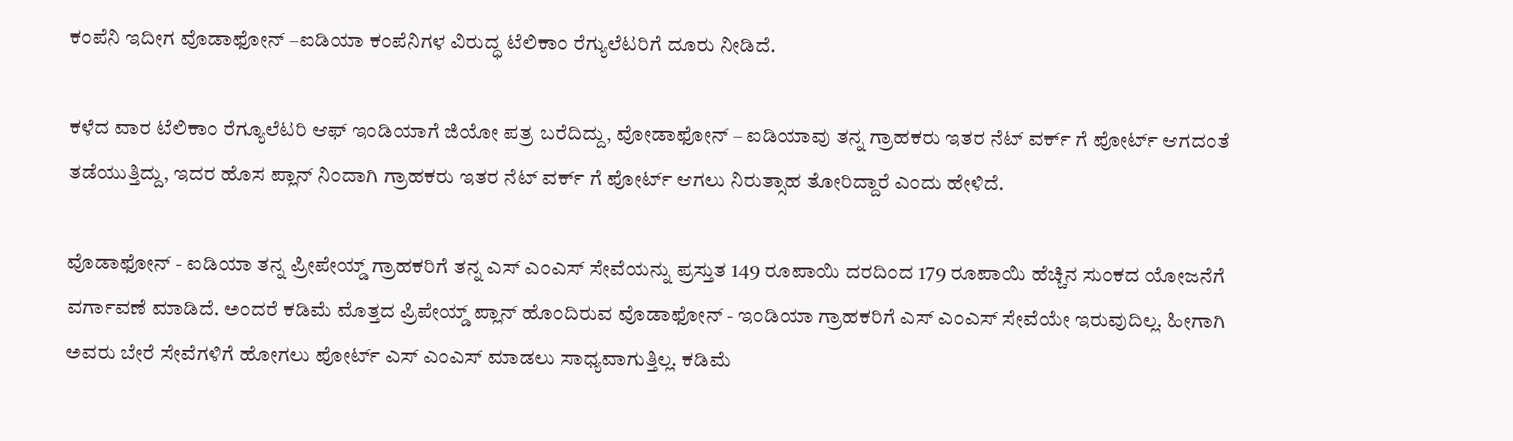ಕಂಪೆನಿ ಇದೀಗ ವೊಡಾಫೋನ್ –ಐಡಿಯಾ ಕಂಪೆನಿಗಳ ವಿರುದ್ಧ ಟೆಲಿಕಾಂ ರೆಗ್ಯುಲೆಟರಿಗೆ ದೂರು ನೀಡಿದೆ.

ಕಳೆದ ವಾರ ಟೆಲಿಕಾಂ ರೆಗ್ಯೂಲೆಟರಿ ಆಫ್ ಇಂಡಿಯಾಗೆ ಜಿಯೋ ಪತ್ರ ಬರೆದಿದ್ದು, ವೋಡಾಫೋನ್ – ಐಡಿಯಾವು ತನ್ನ ಗ್ರಾಹಕರು ಇತರ ನೆಟ್ ವರ್ಕ್ ಗೆ ಪೋರ್ಟ್ ಆಗದಂತೆ ತಡೆಯುತ್ತಿದ್ದು, ಇದರ ಹೊಸ ಪ್ಲಾನ್ ನಿಂದಾಗಿ ಗ್ರಾಹಕರು ಇತರ ನೆಟ್ ವರ್ಕ್ ಗೆ ಪೋರ್ಟ್ ಆಗಲು ನಿರುತ್ಸಾಹ ತೋರಿದ್ದಾರೆ ಎಂದು ಹೇಳಿದೆ.

ವೊಡಾಫೋನ್ - ಐಡಿಯಾ ತನ್ನ ಪ್ರೀಪೇಯ್ಡ್ ಗ್ರಾಹಕರಿಗೆ ತನ್ನ ಎಸ್ ಎಂಎಸ್ ಸೇವೆಯನ್ನು ಪ್ರಸ್ತುತ 149 ರೂಪಾಯಿ ದರದಿಂದ 179 ರೂಪಾಯಿ ಹೆಚ್ಚಿನ ಸುಂಕದ ಯೋಜನೆಗೆ ವರ್ಗಾವಣೆ ಮಾಡಿದೆ. ಅಂದರೆ ಕಡಿಮೆ ಮೊತ್ತದ ಪ್ರಿಪೇಯ್ಡ್ ಪ್ಲಾನ್ ಹೊಂದಿರುವ ವೊಡಾಫೋನ್ - ಇಂಡಿಯಾ ಗ್ರಾಹಕರಿಗೆ ಎಸ್ ಎಂಎಸ್ ಸೇವೆಯೇ ಇರುವುದಿಲ್ಲ. ಹೀಗಾಗಿ ಅವರು ಬೇರೆ ಸೇವೆಗಳಿಗೆ ಹೋಗಲು ಪೋರ್ಟ್ ಎಸ್ ಎಂಎಸ್ ಮಾಡಲು ಸಾಧ್ಯವಾಗುತ್ತಿಲ್ಲ. ಕಡಿಮೆ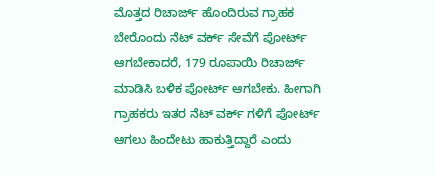ಮೊತ್ತದ ರಿಚಾರ್ಜ್ ಹೊಂದಿರುವ ಗ್ರಾಹಕ ಬೇರೊಂದು ನೆಟ್ ವರ್ಕ್ ಸೇವೆಗೆ ಪೋರ್ಟ್ ಆಗಬೇಕಾದರೆ, 179 ರೂಪಾಯಿ ರಿಚಾರ್ಜ್ ಮಾಡಿಸಿ ಬಳಿಕ ಪೋರ್ಟ್ ಆಗಬೇಕು. ಹೀಗಾಗಿ ಗ್ರಾಹಕರು ಇತರ ನೆಟ್ ವರ್ಕ್ ಗಳಿಗೆ ಪೋರ್ಟ್ ಆಗಲು ಹಿಂದೇಟು ಹಾಕುತ್ತಿದ್ದಾರೆ ಎಂದು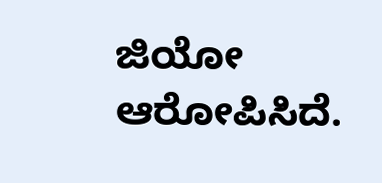ಜಿಯೋ ಆರೋಪಿಸಿದೆ.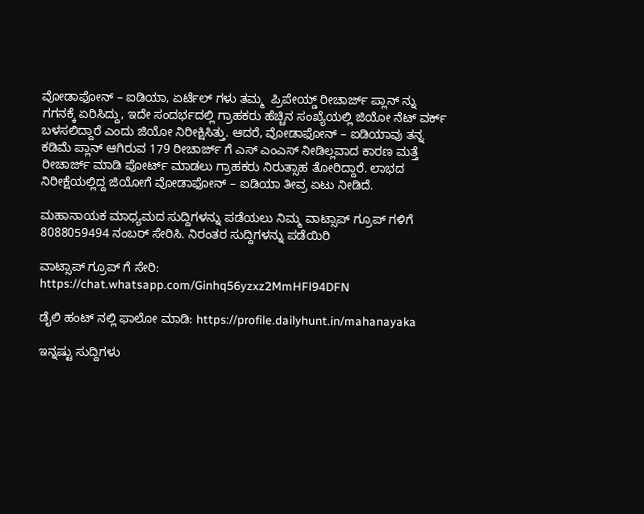ವೋಡಾಫೋನ್ – ಐಡಿಯಾ, ಏರ್ಟೆಲ್ ಗಳು ತಮ್ಮ  ಪ್ರಿಪೇಯ್ಡ್ ರೀಚಾರ್ಜ್ ಪ್ಲಾನ್ ನ್ನು ಗಗನಕ್ಕೆ ಏರಿಸಿದ್ದು, ಇದೇ ಸಂದರ್ಭದಲ್ಲಿ ಗ್ರಾಹಕರು ಹೆಚ್ಚಿನ ಸಂಖ್ಯೆಯಲ್ಲಿ ಜಿಯೋ ನೆಟ್ ವರ್ಕ್ ಬಳಸಲಿದ್ದಾರೆ ಎಂದು ಜಿಯೋ ನಿರೀಕ್ಷಿಸಿತ್ತು. ಆದರೆ, ವೋಡಾಫೋನ್ – ಐಡಿಯಾವು ತನ್ನ ಕಡಿಮೆ ಪ್ಲಾನ್ ಆಗಿರುವ 179 ರೀಚಾರ್ಜ್ ಗೆ ಎಸ್ ಎಂಎಸ್ ನೀಡಿಲ್ಲವಾದ ಕಾರಣ ಮತ್ತೆ ರೀಚಾರ್ಜ್ ಮಾಡಿ ಪೋರ್ಟ್ ಮಾಡಲು ಗ್ರಾಹಕರು ನಿರುತ್ಸಾಹ ತೋರಿದ್ದಾರೆ. ಲಾಭದ ನಿರೀಕ್ಷೆಯಲ್ಲಿದ್ದ ಜಿಯೋಗೆ ವೋಡಾಫೋನ್ – ಐಡಿಯಾ ತೀವ್ರ ಏಟು ನೀಡಿದೆ.

ಮಹಾನಾಯಕ ಮಾಧ್ಯಮದ ಸುದ್ದಿಗಳನ್ನು ಪಡೆಯಲು ನಿಮ್ಮ ವಾಟ್ಸಾಪ್ ಗ್ರೂಪ್ ಗಳಿಗೆ 8088059494 ನಂಬರ್ ಸೇರಿಸಿ. ನಿರಂತರ ಸುದ್ದಿಗಳನ್ನು ಪಡೆಯಿರಿ

ವಾಟ್ಸಾಪ್ ಗ್ರೂಪ್ ಗೆ ಸೇರಿ: https://chat.whatsapp.com/Ginhq56yzxz2MmHFl94DFN

ಡೈಲಿ ಹಂಟ್ ನಲ್ಲಿ ಫಾಲೋ ಮಾಡಿ: https://profile.dailyhunt.in/mahanayaka

ಇನ್ನಷ್ಟು ಸುದ್ದಿಗಳು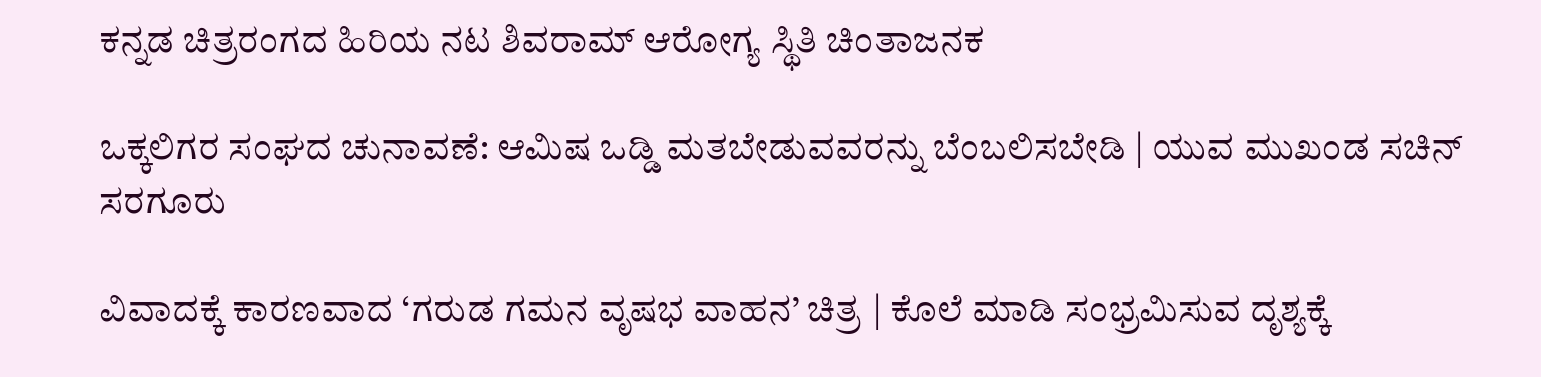ಕನ್ನಡ ಚಿತ್ರರಂಗದ ಹಿರಿಯ ನಟ ಶಿವರಾಮ್ ಆರೋಗ್ಯ ಸ್ಥಿತಿ ಚಿಂತಾಜನಕ

ಒಕ್ಕಲಿಗರ ಸಂಘದ ಚುನಾವಣೆ: ಆಮಿಷ ಒಡ್ಡಿ ಮತಬೇಡುವವರನ್ನು ಬೆಂಬಲಿಸಬೇಡಿ | ಯುವ ಮುಖಂಡ ಸಚಿನ್ ಸರಗೂರು

ವಿವಾದಕ್ಕೆ ಕಾರಣವಾದ ‘ಗರುಡ ಗಮನ ವೃಷಭ ವಾಹನ’ ಚಿತ್ರ | ಕೊಲೆ ಮಾಡಿ ಸಂಭ್ರಮಿಸುವ ದೃಶ್ಯಕ್ಕೆ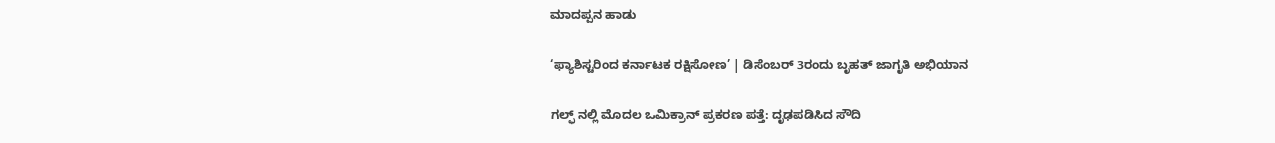ಮಾದಪ್ಪನ ಹಾಡು

‘ಫ್ಯಾಶಿಸ್ಟರಿಂದ ಕರ್ನಾಟಕ ರಕ್ಷಿಸೋಣ’ | ಡಿಸೆಂಬರ್ 3ರಂದು ಬೃಹತ್ ಜಾಗೃತಿ ಅಭಿಯಾನ

ಗಲ್ಫ್ ನಲ್ಲಿ ಮೊದಲ ಒಮಿಕ್ರಾನ್ ಪ್ರಕರಣ ಪತ್ತೆ: ದೃಢಪಡಿಸಿದ ಸೌದಿ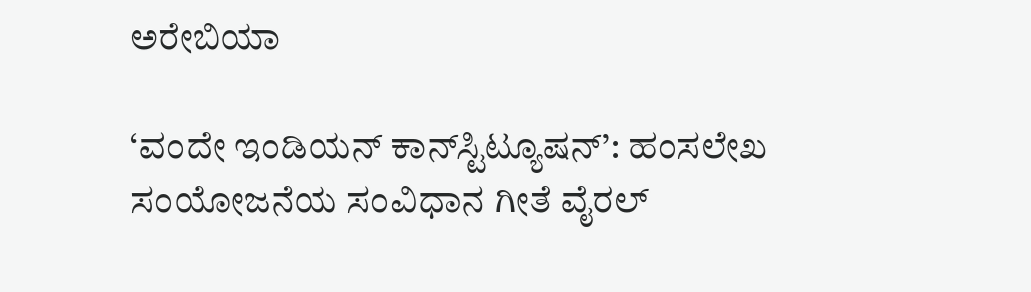ಅರೇಬಿಯಾ

‘ವಂದೇ ಇಂಡಿಯನ್ ಕಾನ್‌ಸ್ಟಿಟ್ಯೂಷನ್‌’: ಹಂಸಲೇಖ ಸಂಯೋಜನೆಯ ಸಂವಿಧಾನ ಗೀತೆ ವೈರಲ್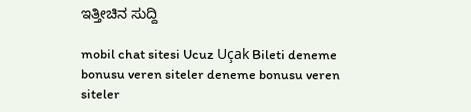ಇತ್ತೀಚಿನ ಸುದ್ದಿ

mobil chat sitesi Ucuz Uçak Bileti deneme bonusu veren siteler deneme bonusu veren siteler